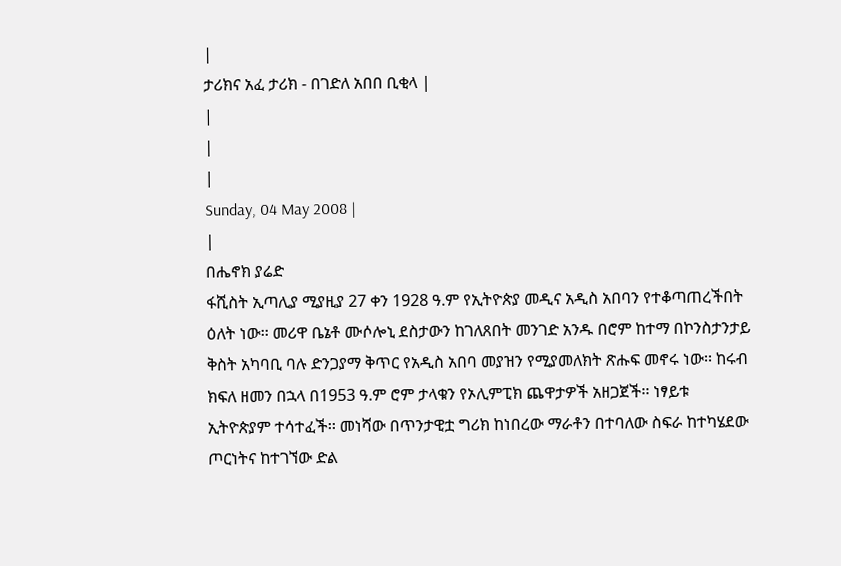|
ታሪክና አፈ ታሪክ - በገድለ አበበ ቢቂላ |
|
|
|
Sunday, 04 May 2008 |
|
በሔኖክ ያሬድ
ፋሺስት ኢጣሊያ ሚያዚያ 27 ቀን 1928 ዓ.ም የኢትዮጵያ መዲና አዲስ አበባን የተቆጣጠረችበት ዕለት ነው፡፡ መሪዋ ቤኔቶ ሙሶሎኒ ደስታውን ከገለጸበት መንገድ አንዱ በሮም ከተማ በኮንስታንታይ ቅስት አካባቢ ባሉ ድንጋያማ ቅጥር የአዲስ አበባ መያዝን የሚያመለክት ጽሑፍ መኖሩ ነው፡፡ ከሩብ ክፍለ ዘመን በኋላ በ1953 ዓ.ም ሮም ታላቁን የኦሊምፒክ ጨዋታዎች አዘጋጀች፡፡ ነፃይቱ ኢትዮጵያም ተሳተፈች፡፡ መነሻው በጥንታዊቷ ግሪክ ከነበረው ማራቶን በተባለው ስፍራ ከተካሄደው ጦርነትና ከተገኘው ድል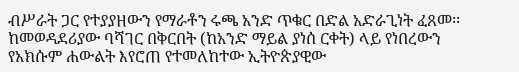ብሥራት ጋር የተያያዘውን የማራቶን ሩጫ አንድ ጥቁር በድል አድራጊነት ፈጸመ፡፡
ከመወዳደሪያው ባሻገር በቅርበት (ከአንድ ማይል ያነሰ ርቀት) ላይ የነበረውን የአክሱም ሐውልት እየሮጠ የተመለከተው ኢትዮጵያዊው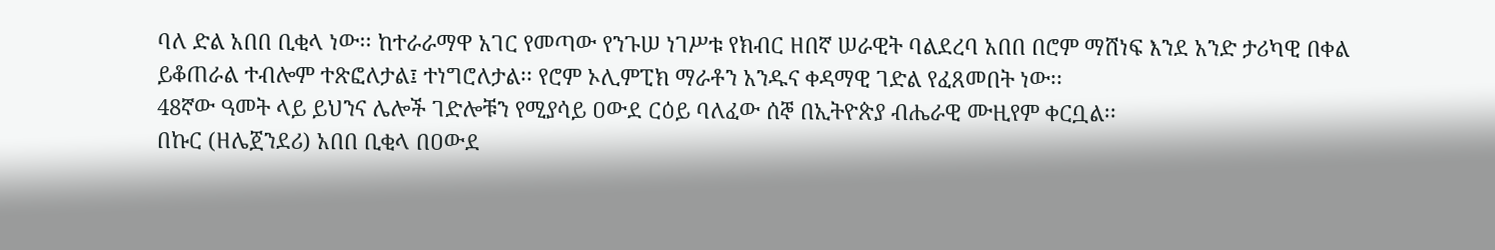ባለ ድል አበበ ቢቂላ ነው፡፡ ከተራራማዋ አገር የመጣው የንጉሠ ነገሥቱ የክብር ዘበኛ ሠራዊት ባልደረባ አበበ በሮም ማሸነፍ እንደ አንድ ታሪካዊ በቀል ይቆጠራል ተብሎም ተጽፎለታል፤ ተነግሮለታል፡፡ የሮም ኦሊምፒክ ማራቶን አንዱና ቀዳማዊ ገድል የፈጸመበት ነው፡፡
48ኛው ዓመት ላይ ይህንና ሌሎች ገድሎቹን የሚያሳይ ዐውደ ርዕይ ባለፈው ሰኞ በኢትዮጵያ ብሔራዊ ሙዚየም ቀርቧል፡፡
በኩር (ዘሌጀንደሪ) አበበ ቢቂላ በዐውደ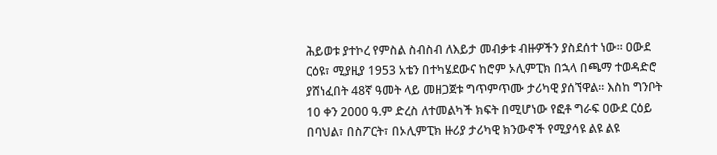ሕይወቱ ያተኮረ የምስል ስብስብ ለእይታ መብቃቱ ብዙዎችን ያስደሰተ ነው፡፡ ዐውደ ርዕዩ፣ ሚያዚያ 1953 አቴን በተካሄደውና ከሮም ኦሊምፒክ በኋላ በጫማ ተወዳድሮ ያሸነፈበት 48ኛ ዓመት ላይ መዘጋጀቱ ግጥምጥሙ ታሪካዊ ያሰኘዋል፡፡ እስከ ግንቦት 10 ቀን 2000 ዓ.ም ድረስ ለተመልካች ክፍት በሚሆነው የፎቶ ግራፍ ዐውደ ርዕይ በባህል፣ በስፖርት፣ በኦሊምፒክ ዙሪያ ታሪካዊ ክንውኖች የሚያሳዩ ልዩ ልዩ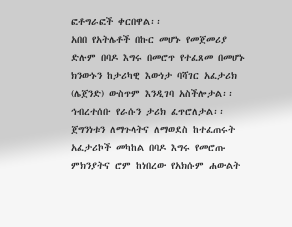ፎቶግራፎች ቀርበዋል፡፡
አበበ የአትሌቶች በኩር መሆኑ የመጀመሪያ ድሉም በባዶ እግሩ በመሮጥ የተፈጸመ በመሆኑ ክንውኑን ከታሪካዊ እውነታ ባሻገር አፈታሪክ (ሌጀንድ) ውስጥም እንዲገባ አስችሎታል፡፡ ኅብረተሰቡ የራሱን ታሪክ ፈጥሮለታል፡፡ ጀግንነቱን ለማጉላትና ለማወደስ ከተፈጠሩት አፈታሪኮች መካከል በባዶ እግሩ የመሮጡ ምክንያትና ሮም ከነበረው የአክሱም ሐውልት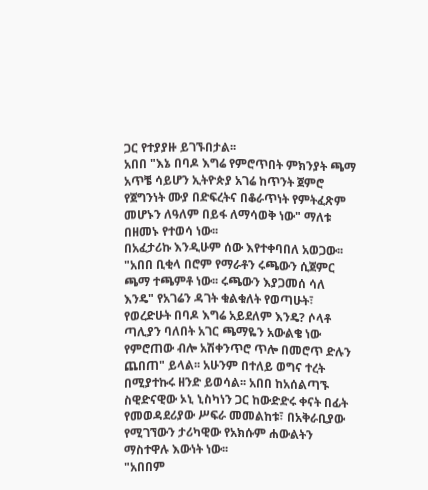ጋር የተያያዙ ይገኙበታል፡፡
አበበ "እኔ በባዶ እግሬ የምሮጥበት ምክንያት ጫማ አጥቼ ሳይሆን ኢትዮጵያ አገሬ ከጥንት ጀምሮ የጀግንነት ሙያ በድፍረትና በቆራጥነት የምትፈጽም መሆኑን ለዓለም በይፋ ለማሳወቅ ነው" ማለቱ በዘመኑ የተወሳ ነው፡፡
በአፈታሪኩ እንዲሁም ሰው እየተቀባበለ አወጋው፡፡ "አበበ ቢቂላ በሮም የማራቶን ሩጫውን ሲጀምር ጫማ ተጫምቶ ነው፡፡ ሩጫውን እያጋመሰ ሳለ እንዴ" የአገሬን ዳገት ቁልቁለት የወጣሁት፣ የወረድሁት በባዶ እግሬ አይደለም እንዴ? ሶላቶ ጣሊያን ባለበት አገር ጫማዬን አውልቄ ነው የምሮጠው ብሎ አሽቀንጥሮ ጥሎ በመሮጥ ድሉን ጨበጠ" ይላል፡፡ አሁንም በተለይ ወግና ተረት በሚያተኩሩ ዘንድ ይወሳል፡፡ አበበ ከአሰልጣኙ ስዊድናዊው ኦኒ ኒስካነን ጋር ከውድድሩ ቀናት በፊት የመወዳደሪያው ሥፍራ መመልከቱ፣ በአቅራቢያው የሚገኘውን ታሪካዊው የአክሱም ሐውልትን ማስተዋሉ እውነት ነው፡፡
"አበበም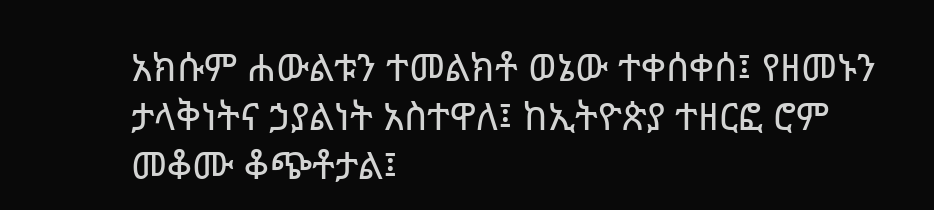አክሱም ሐውልቱን ተመልክቶ ወኔው ተቀሰቀሰ፤ የዘመኑን ታላቅነትና ኃያልነት አስተዋለ፤ ከኢትዮጵያ ተዘርፎ ሮም መቆሙ ቆጭቶታል፤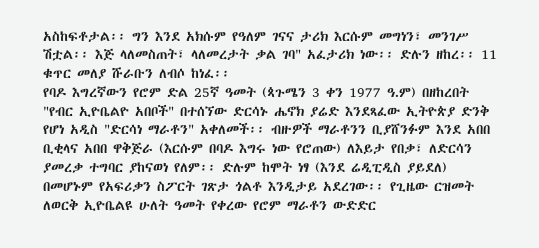አስከፍቶታል፡፡ ግን እንደ አክሱም የዓለም ገናና ታሪክ እርሱም መግነን፣ መንገሥ ሽቷል፡፡ እጅ ላለመስጠት፣ ላለመረታት ቃል ገባ" አፈታሪክ ነው፡፡ ድሉን ዘከረ፡፡ 11 ቁጥር መለያ ሹራቡን ለብሶ ከነፈ፡፡
የባዶ እግረኛውን የሮም ድል 25ኛ ዓመት (ጳጉሜን 3 ቀን 1977 ዓ.ም) በዘከረበት "የብር ኢዮቤልዮ አበቦች" በተሰኘው ድርሳኑ ሔኖክ ያሬድ እንደጻፈው ኢትዮጵያ ድንቅ የሆነ አዲስ "ድርሳነ ማራቶን" አቀለመች፡፡ ብዙዎች ማራቶንን ቢያሸንፉም እንደ አበበ ቢቂላና አበበ ዋቅጅራ (እርሱም በባዶ እግሩ ነው የሮጠው) ለእይታ የበቃ፣ ለድርሳን ያመረቃ ተግባር ያከናወነ የለም፡፡ ድሉም ከሞት ነፃ (እንደ ሬዲፒዲስ ያይደለ) በመሆኑም የአፍሪቃን ስፖርት ገጽታ ጎልቶ እንዲታይ አደረገው፡፡ የጊዜው ርዝመት ለወርቅ ኢዮቤልዩ ሁለት ዓመት የቀረው የሮም ማራቶን ውድድር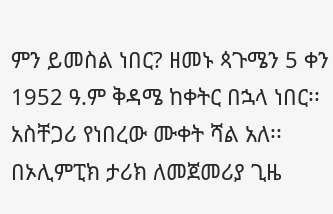ምን ይመስል ነበር? ዘመኑ ጳጉሜን 5 ቀን 1952 ዓ.ም ቅዳሜ ከቀትር በኋላ ነበር፡፡ አስቸጋሪ የነበረው ሙቀት ሻል አለ፡፡
በኦሊምፒክ ታሪክ ለመጀመሪያ ጊዜ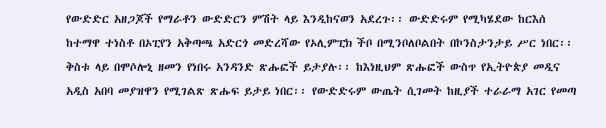የውድድር አዘጋጆች የማራቶን ውድድርን ምሽት ላይ እንዲከናወን አደረጉ፡፡ ውድድሩም የሚካሄደው ከርእሰ ከተማዋ ተነስቶ በኦፒየን አቅጣጫ አድርጎ መድረሻው የኦሊምፒክ ችቦ በሚንቦለቦልበት በኮንስታንታይ ሥር ነበር፡፡ ቅስቱ ላይ በሞሶሎኒ ዘመን የነበሩ አንዳንድ ጽሑፎች ይታያሉ፡፡ ከእነዚህም ጽሑፎች ውስጥ የኢትዮጵያ መዲና አዲስ አበባ መያዝዋን የሚገልጽ ጽሑፍ ይታይ ነበር፡፡ የውድድሩም ውጤት ሲገመት ከዚያች ተራራማ አገር የመጣ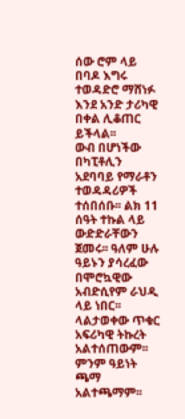ሰው ሮም ላይ በባዶ እግሩ ተወዳድሮ ማሸነፉ እንደ አንድ ታሪካዊ በቀል ሊቆጠር ይችላል፡፡
ውብ በሆነችው በካፒቶሊን አደባባይ የማራቶን ተወዳዳሪዎች ተሰበሰቡ፡፡ ልክ 11 ሰዓት ተኩል ላይ ውድድራቸውን ጀመሩ፡፡ ዓለም ሁሉ ዓይኑን ያሳረፈው በሞሮኳዊው አብድሲየም ራህዲ ላይ ነበር፡፡ ላልታወቀው ጥቁር አፍሪካዊ ትኩረት አልተሰጠውም፡፡ ምንም ዓይነት ጫማ አልተጫማም፡፡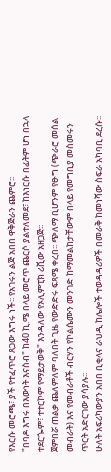የእርሱ መሮጫ፣ ያች የተፈጥሮ ጸጋው እግሩ ነች፡፡ የአገሩን ልጅ አበበ ዋቅጅራን ጨምሮ፡፡
"በባዶ እግሩ በእውነት እናስብ" ከ40 ኪ.ሜ በላይ መሮጥ ጨርሶ ያልተለመደ፣ ከእነርሱ በፊትም ሆነ በኋላ ተደርጐም፣ ተተርኮም የማይታወቅ" እንዳለው የኦሊምፒክ ሪቪው አዘጋጅ፡፡
ጀምበሯ ጠልቃ ጨለምለም ባለበት ጊዜ የውድድሩ ፍጻሜ ቀረበ፡፡ ጭለማ ቢሆንም የፁግ (ጭራሮ መሰል መብራት) እና የመብራቶች ብርሃን የኮልሴሙን መንገድ ከማመልከታቸውም በላይ የመግቢያ መስመሩን ጥርት አድርገው ያሳያሉ፡፡
ሁለት አፍሪካውያን አበበ ቢቂላና ራህዲ ከሌሎች ተወዳዳሪዎች በመራቅ ከመነሻው ስፍራ አካባቢ ደረሱ፡፡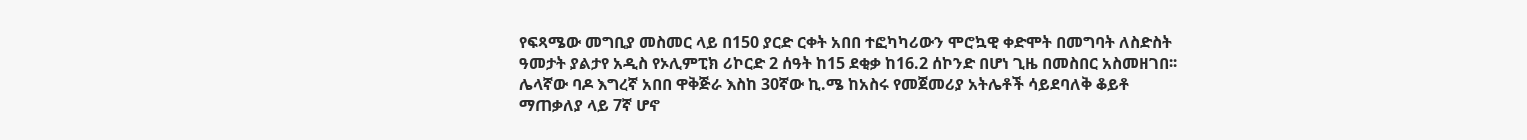የፍጻሜው መግቢያ መስመር ላይ በ150 ያርድ ርቀት አበበ ተፎካካሪውን ሞሮኳዊ ቀድሞት በመግባት ለስድስት ዓመታት ያልታየ አዲስ የኦሊምፒክ ሪኮርድ 2 ሰዓት ከ15 ደቂቃ ከ16.2 ሰኮንድ በሆነ ጊዜ በመስበር አስመዘገበ፡፡ ሌላኛው ባዶ እግረኛ አበበ ዋቅጅራ እስከ 30ኛው ኪ.ሜ ከአስሩ የመጀመሪያ አትሌቶች ሳይደባለቅ ቆይቶ ማጠቃለያ ላይ 7ኛ ሆኖ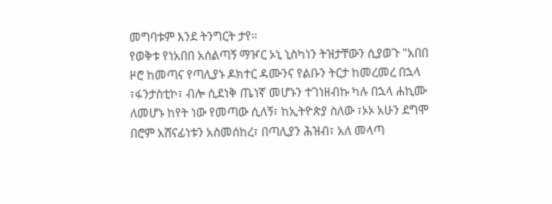መግባቱም እንደ ትንግርት ታየ፡፡
የወቅቱ የነአበበ አሰልጣኝ ማዦር ኦኒ ኒስካነን ትዝታቸውን ሲያወጉ "አበበ ዞሮ ከመጣና የጣሊያኑ ዶክተር ዳሙንና የልቡን ትርታ ከመረመረ በኋላ ፣ፋንታስቲኮ፣ ብሎ ሲደነቅ ጤነኛ መሆኑን ተገነዘብኩ ካሉ በኋላ ሐኪሙ ለመሆኑ ከየት ነው የመጣው ሲለኝ፣ ከኢትዮጵያ ስለው ፣ኦኦ አሁን ደግሞ በሮም አሸናፊነቱን አስመሰከረ፣ በጣሊያን ሕዝብ፣ አለ መላጣ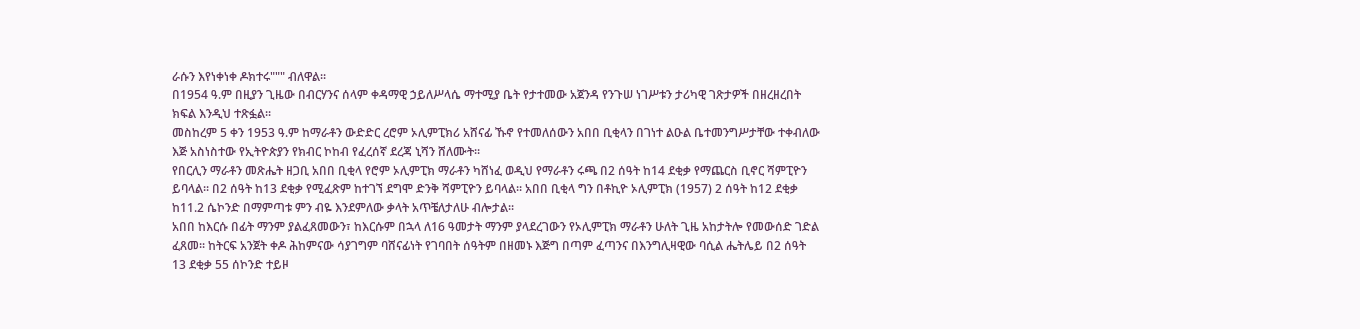ራሱን እየነቀነቀ ዶክተሩ""" ብለዋል፡፡
በ1954 ዓ.ም በዚያን ጊዜው በብርሃንና ሰላም ቀዳማዊ ኃይለሥላሴ ማተሚያ ቤት የታተመው አጀንዳ የንጉሠ ነገሥቱን ታሪካዊ ገጽታዎች በዘረዘረበት ክፍል እንዲህ ተጽፏል፡፡
መስከረም 5 ቀን 1953 ዓ.ም ከማራቶን ውድድር ረሮም ኦሊምፒክሪ አሸናፊ ኹኖ የተመለሰውን አበበ ቢቂላን በገነተ ልዑል ቤተመንግሥታቸው ተቀብለው እጅ አስነስተው የኢትዮጵያን የክብር ኮከብ የፈረሰኛ ደረጃ ኒሻን ሸለሙት፡፡
የበርሊን ማራቶን መጽሔት ዘጋቢ አበበ ቢቂላ የሮም ኦሊምፒክ ማራቶን ካሸነፈ ወዲህ የማራቶን ሩጫ በ2 ሰዓት ከ14 ደቂቃ የማጨርስ ቢኖር ሻምፒዮን ይባላል፡፡ በ2 ሰዓት ከ13 ደቂቃ የሚፈጽም ከተገኘ ደግሞ ድንቅ ሻምፒዮን ይባላል፡፡ አበበ ቢቂላ ግን በቶኪዮ ኦሊምፒክ (1957) 2 ሰዓት ከ12 ደቂቃ ከ11.2 ሴኮንድ በማምጣቱ ምን ብዬ እንደምለው ቃላት አጥቼለታለሁ ብሎታል፡፡
አበበ ከእርሱ በፊት ማንም ያልፈጸመውን፣ ከእርሱም በኋላ ለ16 ዓመታት ማንም ያላደረገውን የኦሊምፒክ ማራቶን ሁለት ጊዜ አከታትሎ የመውሰድ ገድል ፈጸመ፡፡ ከትርፍ አንጀት ቀዶ ሕከምናው ሳያገግም ባሸናፊነት የገባበት ሰዓትም በዘመኑ እጅግ በጣም ፈጣንና በእንግሊዛዊው ባሲል ሔትሌይ በ2 ሰዓት 13 ደቂቃ 55 ሰኮንድ ተይዞ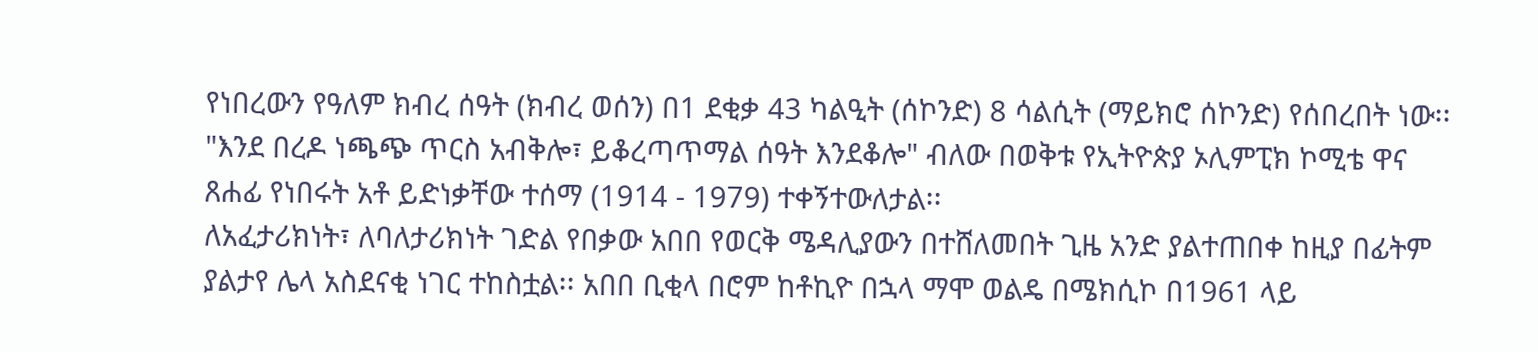የነበረውን የዓለም ክብረ ሰዓት (ክብረ ወሰን) በ1 ደቂቃ 43 ካልዒት (ሰኮንድ) 8 ሳልሲት (ማይክሮ ሰኮንድ) የሰበረበት ነው፡፡
"እንደ በረዶ ነጫጭ ጥርስ አብቅሎ፣ ይቆረጣጥማል ሰዓት እንደቆሎ" ብለው በወቅቱ የኢትዮጵያ ኦሊምፒክ ኮሚቴ ዋና ጸሐፊ የነበሩት አቶ ይድነቃቸው ተሰማ (1914 - 1979) ተቀኝተውለታል፡፡
ለአፈታሪክነት፣ ለባለታሪክነት ገድል የበቃው አበበ የወርቅ ሜዳሊያውን በተሸለመበት ጊዜ አንድ ያልተጠበቀ ከዚያ በፊትም ያልታየ ሌላ አስደናቂ ነገር ተከስቷል፡፡ አበበ ቢቂላ በሮም ከቶኪዮ በኋላ ማሞ ወልዴ በሜክሲኮ በ1961 ላይ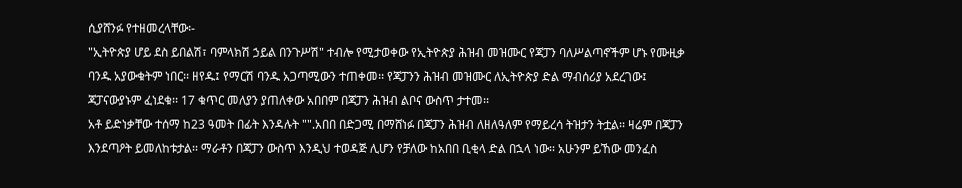ሲያሸንፉ የተዘመረላቸው፡-
"ኢትዮጵያ ሆይ ደስ ይበልሽ፣ ባምላክሽ ኃይል በንጉሥሽ" ተብሎ የሚታወቀው የኢትዮጵያ ሕዝብ መዝሙር የጃፓን ባለሥልጣኖችም ሆኑ የሙዚቃ ባንዱ አያውቁትም ነበር፡፡ ዘየዱ፤ የማርሽ ባንዱ አጋጣሚውን ተጠቀመ፡፡ የጃፓንን ሕዝብ መዝሙር ለኢትዮጵያ ድል ማብሰሪያ አደረገው፤ ጃፓናውያኑም ፈነደቁ፡፡ 17 ቁጥር መለያን ያጠለቀው አበበም በጃፓን ሕዝብ ልቦና ውስጥ ታተመ፡፡
አቶ ይድነቃቸው ተሰማ ከ23 ዓመት በፊት እንዳሉት "".አበበ በድጋሚ በማሸነፉ በጃፓን ሕዝብ ለዘለዓለም የማይረሳ ትዝታን ትቷል፡፡ ዛሬም በጃፓን እንደጣዖት ይመለከቱታል፡፡ ማራቶን በጃፓን ውስጥ እንዲህ ተወዳጅ ሊሆን የቻለው ከአበበ ቢቂላ ድል በኋላ ነው፡፡ አሁንም ይኸው መንፈስ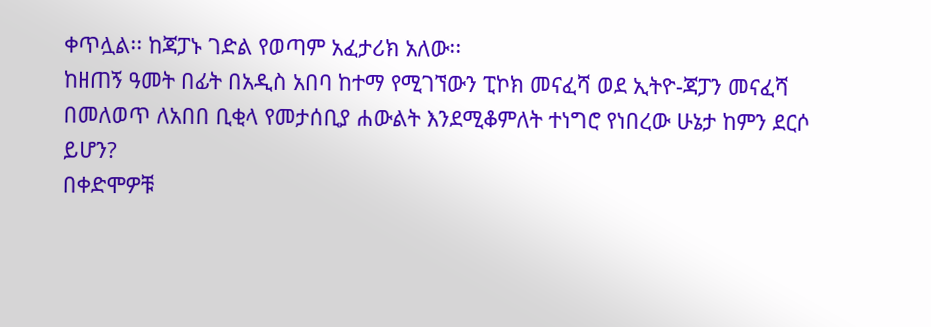ቀጥሏል፡፡ ከጃፓኑ ገድል የወጣም አፈታሪክ አለው፡፡
ከዘጠኝ ዓመት በፊት በአዲስ አበባ ከተማ የሚገኘውን ፒኮክ መናፈሻ ወደ ኢትዮ-ጃፓን መናፈሻ በመለወጥ ለአበበ ቢቂላ የመታሰቢያ ሐውልት እንደሚቆምለት ተነግሮ የነበረው ሁኔታ ከምን ደርሶ ይሆን?
በቀድሞዎቹ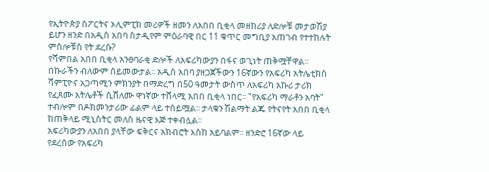የኢትዮጵያ ስፖርትና ኦሊምፒክ መሪዎች ዘመን ለአበበ ቢቂላ መዘከሪያ ለድሎቹ መታወሽያ ይሆን ዘንድ በአዲስ አበባ ስታዲየም ምዕራባዊ በር 11 ቁጥር መግቢያ አጠገብ የተተከሉት ምስሎቹስ የት ደረሱ?
የሻምበል አበበ ቢቂላ አንፀባራቂ ድሎች ለአፍሪካውያን በፋና ወጊነት ጠቅሟቸዋል፡፡ በኩራችን ብለውም ሰይመውታል፡፡ አዲስ አበባ ያዘጋጀችውን 16ኛውን የአፍሪካ አትሌቲክስ ሻምፒዮና አጋጣሚን ምክንያት በማድረግ በ50 ዓመታት ውስጥ ለአፍሪካ አኩሪ ታሪክ የፈጸሙ አትሌቶች ሲሸለሙ ዋነኛው ተሸላሚ አበበ ቢቂላ ነበር፡፡ "የአፍሪካ ማራቶን አባት" ተብሎም በዶክመንታሪው ፊልም ላይ ተሰይሟል፡፡ ታላቁን ሽልማት ልጁ የትናየት አበበ ቢቂላ ከጠቅላይ ሚኒስትር መለስ ዜናዊ እጅ ተቀብሏል፡፡
አፍሪካውያን ለአበበ ያላቸው ፍቅርና አክብሮት እስከ አይባልም፡፡ ዘንድሮ 16ኛው ላይ የደረሰው የአፍሪካ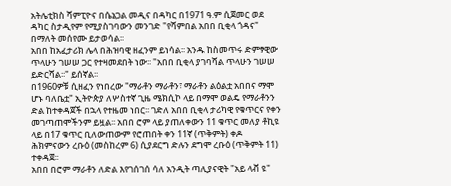አትሌቲክስ ሻምፒዮና በሴኔጋል መዲና በዳካር በ1971 ዓ.ም ሲጀመር ወደ ዳካር ስታዲየም የሚያስገባውን መንገድ "የሻምበል አበበ ቢቂላ ጎዳና" በማለት መሰየሙ ይታወሳል፡፡
አበበ ከአፈታሪክ ሌላ በሕዝባዊ ዘፈንም ይነሳል፡፡ አንዱ ከስመጥሩ ድምፃዊው ጥላሁን ገሠሠ ጋር የተዛመደበት ነው፡፡ "አበበ ቢቂላ ያገባሻል ጥላሁን ገሠሠ ይድርሻል፡፡" ይሰኛል፡፡
በ1960ዎቹ ሲዘፈን የነበረው "ማራቶን ማራቶን፣ ማራቶን ልዕልቷ አበበና ማሞ ሆኑ ባለቤቷ" ኢትዮጵያ ለሦስተኛ ጊዜ ሜክሲኮ ላይ በማሞ ወልዴ የማራቶንን ድል ከተቀዳጀች በኋላ የተዜመ ነበር፡፡ ገድለ አበበ ቢቂላ ታሪካዊ የቁጥርና የቀን መገጣጠሞችንም ይዟል፡፡ አበበ ሮም ላይ ያጠለቀውን 11 ቁጥር መለያ ቶኪዩ ላይ በ17 ቁጥር ቢለውጠውም የሮጠበት ቀን 11ኛ (ጥቅምት) ቀዶ ሕክምናውን ረቡዕ (መስከረም 6) ሲያደርግ ድሉን ደግሞ ረቡዕ (ጥቅምት 11) ተቀዳጀ፡፡
አበበ በሮም ማራቶን ለድል እየገሰገሰ ሳለ አንዲት ጣሊያናዊት "አይ ላቭ ዩ"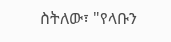ስትለው፣ "የላቡን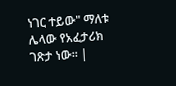ነገር ተይው" ማለቱ ሌላው የአፈታሪክ ገጽታ ነው፡፡ |